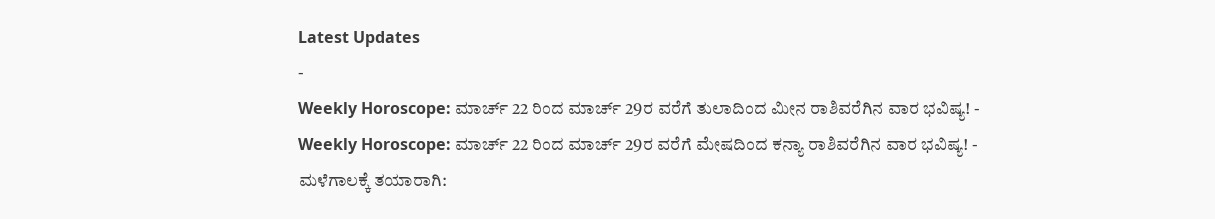Latest Updates
-
Weekly Horoscope: ಮಾರ್ಚ್ 22 ರಿಂದ ಮಾರ್ಚ್ 29ರ ವರೆಗೆ ತುಲಾದಿಂದ ಮೀನ ರಾಶಿವರೆಗಿನ ವಾರ ಭವಿಷ್ಯ! -
Weekly Horoscope: ಮಾರ್ಚ್ 22 ರಿಂದ ಮಾರ್ಚ್ 29ರ ವರೆಗೆ ಮೇಷದಿಂದ ಕನ್ಯಾ ರಾಶಿವರೆಗಿನ ವಾರ ಭವಿಷ್ಯ! -
ಮಳೆಗಾಲಕ್ಕೆ ತಯಾರಾಗಿ: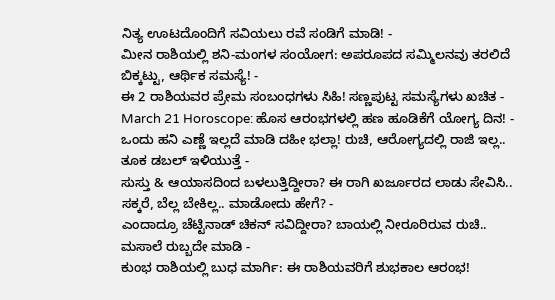ನಿತ್ಯ ಊಟದೊಂದಿಗೆ ಸವಿಯಲು ರವೆ ಸಂಡಿಗೆ ಮಾಡಿ! -
ಮೀನ ರಾಶಿಯಲ್ಲಿ ಶನಿ-ಮಂಗಳ ಸಂಯೋಗ: ಅಪರೂಪದ ಸಮ್ಮಿಲನವು ತರಲಿದೆ ಬಿಕ್ಕಟ್ಟು, ಆರ್ಥಿಕ ಸಮಸ್ಯೆ! -
ಈ 2 ರಾಶಿಯವರ ಪ್ರೇಮ ಸಂಬಂಧಗಳು ಸಿಹಿ! ಸಣ್ಣಪುಟ್ಟ ಸಮಸ್ಯೆಗಳು ಖಚಿತ -
March 21 Horoscope: ಹೊಸ ಆರಂಭಗಳಲ್ಲಿ ಹಣ ಹೂಡಿಕೆಗೆ ಯೋಗ್ಯ ದಿನ! -
ಒಂದು ಹನಿ ಎಣ್ಣೆ ಇಲ್ಲದೆ ಮಾಡಿ ದಹೀ ಭಲ್ಲಾ! ರುಚಿ, ಆರೋಗ್ಯದಲ್ಲಿ ರಾಜಿ ಇಲ್ಲ.. ತೂಕ ಡಬಲ್ ಇಳಿಯುತ್ತೆ -
ಸುಸ್ತು & ಆಯಾಸದಿಂದ ಬಳಲುತ್ತಿದ್ದೀರಾ? ಈ ರಾಗಿ ಖರ್ಜೂರದ ಲಾಡು ಸೇವಿಸಿ.. ಸಕ್ಕರೆ, ಬೆಲ್ಲ ಬೇಕಿಲ್ಲ.. ಮಾಡೋದು ಹೇಗೆ? -
ಎಂದಾದ್ರೂ ಚೆಟ್ಟಿನಾಡ್ ಚಿಕನ್ ಸವಿದ್ದೀರಾ? ಬಾಯಲ್ಲಿ ನೀರೂರಿರುವ ರುಚಿ.. ಮಸಾಲೆ ರುಬ್ಬದೇ ಮಾಡಿ -
ಕುಂಭ ರಾಶಿಯಲ್ಲಿ ಬುಧ ಮಾರ್ಗಿ: ಈ ರಾಶಿಯವರಿಗೆ ಶುಭಕಾಲ ಆರಂಭ!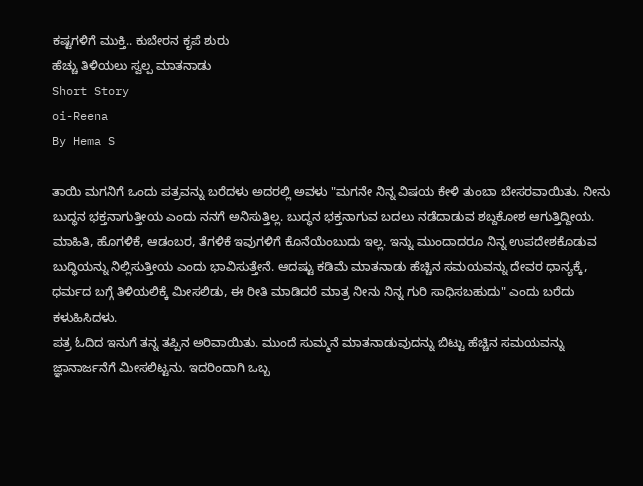ಕಷ್ಟಗಳಿಗೆ ಮುಕ್ತಿ.. ಕುಬೇರನ ಕೃಪೆ ಶುರು
ಹೆಚ್ಚು ತಿಳಿಯಲು ಸ್ವಲ್ಪ ಮಾತನಾಡು
Short Story
oi-Reena
By Hema S

ತಾಯಿ ಮಗನಿಗೆ ಒಂದು ಪತ್ರವನ್ನು ಬರೆದಳು ಅದರಲ್ಲಿ ಅವಳು "ಮಗನೇ ನಿನ್ನ ವಿಷಯ ಕೇಳಿ ತುಂಬಾ ಬೇಸರವಾಯಿತು. ನೀನು ಬುದ್ಧನ ಭಕ್ತನಾಗುತ್ತೀಯ ಎಂದು ನನಗೆ ಅನಿಸುತ್ತಿಲ್ಲ. ಬುದ್ಧನ ಭಕ್ತನಾಗುವ ಬದಲು ನಡೆದಾಡುವ ಶಬ್ದಕೋಶ ಆಗುತ್ತಿದ್ದೀಯ. ಮಾಹಿತಿ, ಹೊಗಳಿಕೆ, ಆಡಂಬರ, ತೆಗಳಿಕೆ ಇವುಗಳಿಗೆ ಕೊನೆಯೆಂಬುದು ಇಲ್ಲ. ಇನ್ನು ಮುಂದಾದರೂ ನಿನ್ನ ಉಪದೇಶಕೊಡುವ ಬುದ್ಧಿಯನ್ನು ನಿಲ್ಲಿಸುತ್ತೀಯ ಎಂದು ಭಾವಿಸುತ್ತೇನೆ. ಆದಷ್ಟು ಕಡಿಮೆ ಮಾತನಾಡು ಹೆಚ್ಚಿನ ಸಮಯವನ್ನು ದೇವರ ಧಾನ್ಯಕ್ಕೆ, ಧರ್ಮದ ಬಗ್ಗೆ ತಿಳಿಯಲಿಕ್ಕೆ ಮೀಸಲಿಡು, ಈ ರೀತಿ ಮಾಡಿದರೆ ಮಾತ್ರ ನೀನು ನಿನ್ನ ಗುರಿ ಸಾಧಿಸಬಹುದು" ಎಂದು ಬರೆದು ಕಳುಹಿಸಿದಳು.
ಪತ್ರ ಓದಿದ ಇನುಗೆ ತನ್ನ ತಪ್ಪಿನ ಅರಿವಾಯಿತು. ಮುಂದೆ ಸುಮ್ಮನೆ ಮಾತನಾಡುವುದನ್ನು ಬಿಟ್ಟು ಹೆಚ್ಚಿನ ಸಮಯವನ್ನು ಜ್ಞಾನಾರ್ಜನೆಗೆ ಮೀಸಲಿಟ್ಟನು. ಇದರಿಂದಾಗಿ ಒಬ್ಬ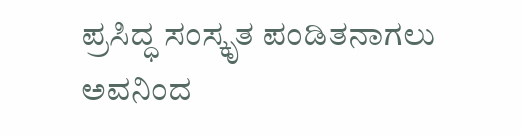ಪ್ರಸಿದ್ಧ ಸಂಸ್ಕೃತ ಪಂಡಿತನಾಗಲು ಅವನಿಂದ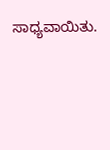ಸಾಧ್ಯವಾಯಿತು.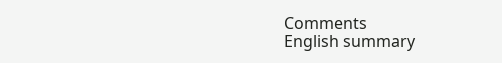Comments
English summary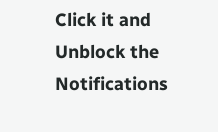Click it and Unblock the Notifications